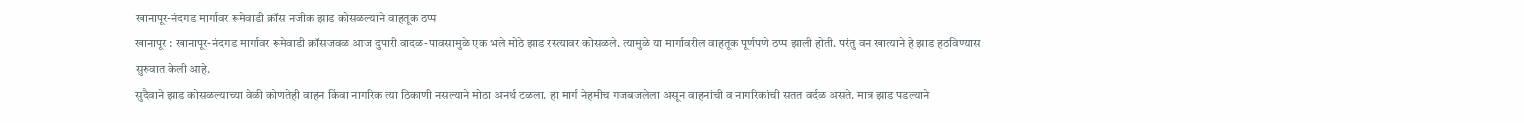खानापूर-नंदगड मार्गावर रूमेवाडी क्रॉस नजीक झाड कोसळल्याने वाहतूक ठप्प
खानापूर : खानापूर-नंदगड मार्गावर रूमेवाडी क्रॉसजवळ आज दुपारी वादळ-पावसामुळे एक भले मोठे झाड रस्त्यावर कोसळले. त्यामुळे या मार्गावरील वाहतूक पूर्णपणे ठप्प झाली होती. परंतु वन खात्याने हे झाड हठविण्यास सुरुवात केली आहे.
सुदैवाने झाड कोसळल्याच्या वेळी कोणतेही वाहन किंवा नागरिक त्या ठिकाणी नसल्याने मोठा अनर्थ टळला. हा मार्ग नेहमीच गजबजलेला असून वाहनांची व नागरिकांची सतत वर्दळ असते. मात्र झाड पडल्याने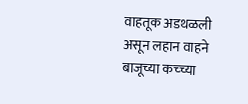वाहतूक अडथळली असून लहान वाहने बाजूच्या कच्च्या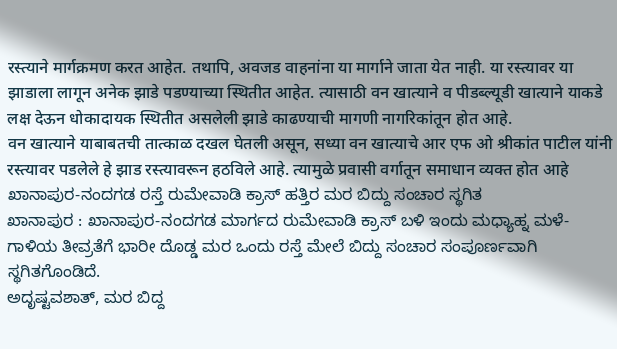रस्त्याने मार्गक्रमण करत आहेत. तथापि, अवजड वाहनांना या मार्गाने जाता येत नाही. या रस्त्यावर या झाडाला लागून अनेक झाडे पडण्याच्या स्थितीत आहेत. त्यासाठी वन खात्याने व पीडब्ल्यूडी खात्याने याकडे लक्ष देऊन धोकादायक स्थितीत असलेली झाडे काढण्याची मागणी नागरिकांतून होत आहे.
वन खात्याने याबाबतची तात्काळ दखल घेतली असून, सध्या वन खात्याचे आर एफ ओ श्रीकांत पाटील यांनी रस्त्यावर पडलेले हे झाड रस्त्यावरून हठविले आहे. त्यामुळे प्रवासी वर्गातून समाधान व्यक्त होत आहे
ಖಾನಾಪುರ-ನಂದಗಡ ರಸ್ತೆ ರುಮೇವಾಡಿ ಕ್ರಾಸ್ ಹತ್ತಿರ ಮರ ಬಿದ್ದು ಸಂಚಾರ ಸ್ಥಗಿತ
ಖಾನಾಪುರ : ಖಾನಾಪುರ-ನಂದಗಡ ಮಾರ್ಗದ ರುಮೇವಾಡಿ ಕ್ರಾಸ್ ಬಳಿ ಇಂದು ಮಧ್ಯಾಹ್ನ ಮಳೆ-ಗಾಳಿಯ ತೀವ್ರತೆಗೆ ಭಾರೀ ದೊಡ್ಡ ಮರ ಒಂದು ರಸ್ತೆ ಮೇಲೆ ಬಿದ್ದು ಸಂಚಾರ ಸಂಪೂರ್ಣವಾಗಿ ಸ್ಥಗಿತಗೊಂಡಿದೆ.
ಅದೃಷ್ಟವಶಾತ್, ಮರ ಬಿದ್ದ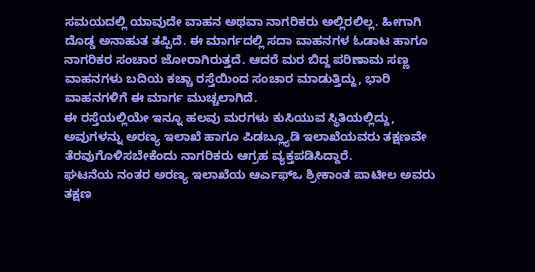ಸಮಯದಲ್ಲಿ ಯಾವುದೇ ವಾಹನ ಅಥವಾ ನಾಗರಿಕರು ಅಲ್ಲಿರಲಿಲ್ಲ. ಹೀಗಾಗಿ ದೊಡ್ಡ ಅನಾಹುತ ತಪ್ಪಿದೆ. ಈ ಮಾರ್ಗದಲ್ಲಿ ಸದಾ ವಾಹನಗಳ ಓಡಾಟ ಹಾಗೂ ನಾಗರಿಕರ ಸಂಚಾರ ಜೋರಾಗಿರುತ್ತದೆ. ಆದರೆ ಮರ ಬಿದ್ದ ಪರಿಣಾಮ ಸಣ್ಣ ವಾಹನಗಳು ಬದಿಯ ಕಚ್ಚಾ ರಸ್ತೆಯಿಂದ ಸಂಚಾರ ಮಾಡುತ್ತಿದ್ದು, ಭಾರಿ ವಾಹನಗಳಿಗೆ ಈ ಮಾರ್ಗ ಮುಚ್ಚಲಾಗಿದೆ.
ಈ ರಸ್ತೆಯಲ್ಲಿಯೇ ಇನ್ನೂ ಹಲವು ಮರಗಳು ಕುಸಿಯುವ ಸ್ಥಿತಿಯಲ್ಲಿದ್ದು, ಅವುಗಳನ್ನು ಅರಣ್ಯ ಇಲಾಖೆ ಹಾಗೂ ಪಿಡಬ್ಲ್ಯೂಡಿ ಇಲಾಖೆಯವರು ತಕ್ಷಣವೇ ತೆರವುಗೊಳಿಸಬೇಕೆಂದು ನಾಗರಿಕರು ಆಗ್ರಹ ವ್ಯಕ್ತಪಡಿಸಿದ್ದಾರೆ.
ಘಟನೆಯ ನಂತರ ಅರಣ್ಯ ಇಲಾಖೆಯ ಆರ್ಎಫ್ಒ ಶ್ರೀಕಾಂತ ಪಾಟೀಲ ಅವರು ತಕ್ಷಣ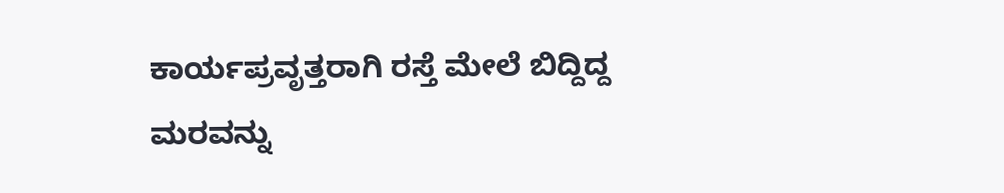ಕಾರ್ಯಪ್ರವೃತ್ತರಾಗಿ ರಸ್ತೆ ಮೇಲೆ ಬಿದ್ದಿದ್ದ ಮರವನ್ನು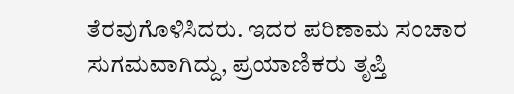ತೆರವುಗೊಳಿಸಿದರು. ಇದರ ಪರಿಣಾಮ ಸಂಚಾರ ಸುಗಮವಾಗಿದ್ದು, ಪ್ರಯಾಣಿಕರು ತೃಪ್ತಿ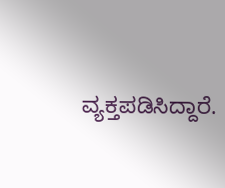ವ್ಯಕ್ತಪಡಿಸಿದ್ದಾರೆ.